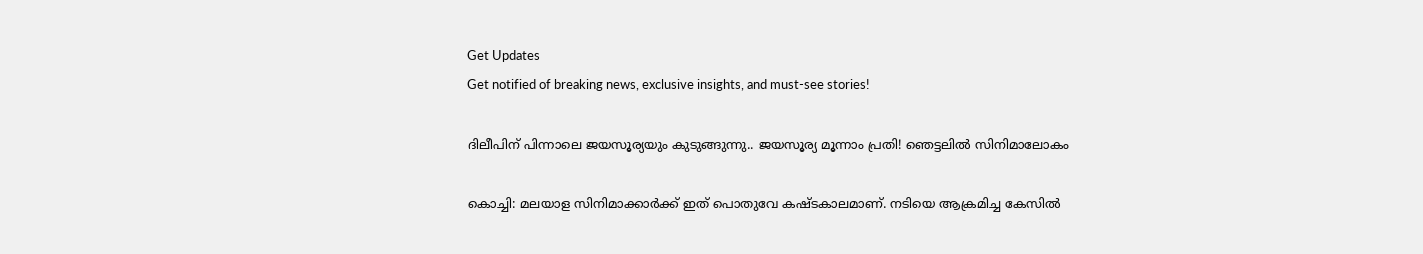Get Updates
Get notified of breaking news, exclusive insights, and must-see stories!

ദിലീപിന് പിന്നാലെ ജയസൂര്യയും കുടുങ്ങുന്നു.. ജയസൂര്യ മൂന്നാം പ്രതി! ഞെട്ടലില്‍ സിനിമാലോകം

കൊച്ചി: മലയാള സിനിമാക്കാര്‍ക്ക് ഇത് പൊതുവേ കഷ്ടകാലമാണ്. നടിയെ ആക്രമിച്ച കേസില്‍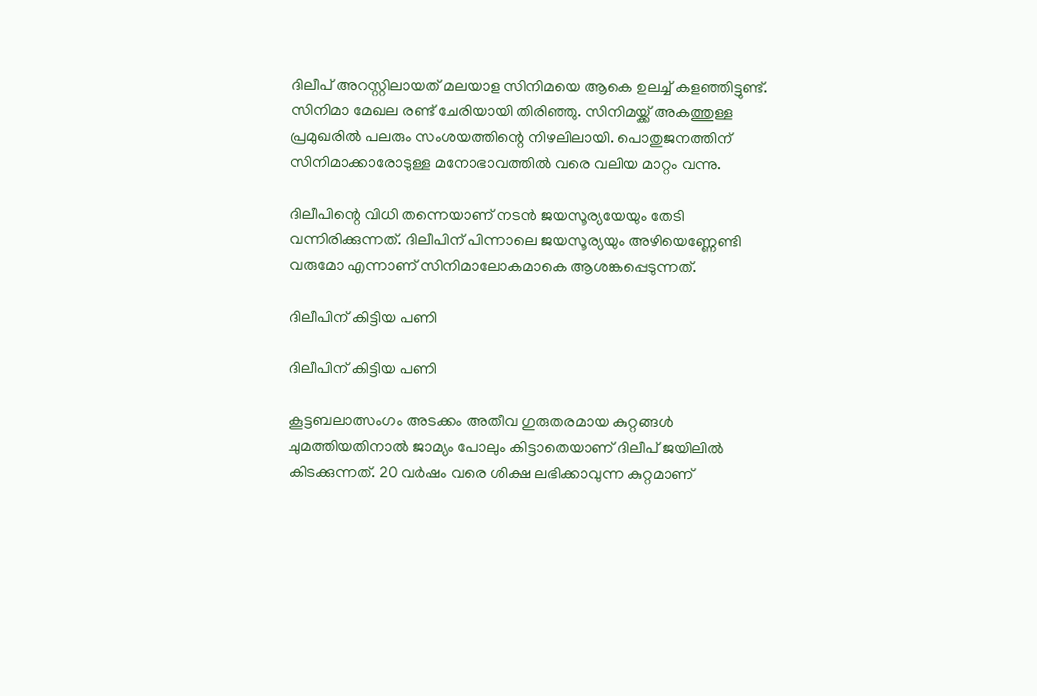ദിലീപ് അറസ്റ്റിലായത് മലയാള സിനിമയെ ആകെ ഉലച്ച് കളഞ്ഞിട്ടുണ്ട്. സിനിമാ മേഖല രണ്ട് ചേരിയായി തിരിഞ്ഞു. സിനിമയ്ക്ക് അകത്തുള്ള പ്രമുഖരില്‍ പലരും സംശയത്തിന്റെ നിഴലിലായി. പൊതുജനത്തിന് സിനിമാക്കാരോടുള്ള മനോഭാവത്തില്‍ വരെ വലിയ മാറ്റം വന്നു.

ദിലീപിന്റെ വിധി തന്നെയാണ് നടന്‍ ജയസൂര്യയേയും തേടി വന്നിരിക്കുന്നത്. ദിലീപിന് പിന്നാലെ ജയസൂര്യയും അഴിയെണ്ണേണ്ടി വരുമോ എന്നാണ് സിനിമാലോകമാകെ ആശങ്കപ്പെടുന്നത്.

ദിലീപിന് കിട്ടിയ പണി

ദിലീപിന് കിട്ടിയ പണി

കൂട്ടബലാത്സംഗം അടക്കം അതീവ ഗുരുതരമായ കുറ്റങ്ങള്‍ ചുമത്തിയതിനാല്‍ ജാമ്യം പോലും കിട്ടാതെയാണ് ദിലീപ് ജയിലില്‍ കിടക്കുന്നത്. 20 വര്‍ഷം വരെ ശിക്ഷ ലഭിക്കാവുന്ന കുറ്റമാണ്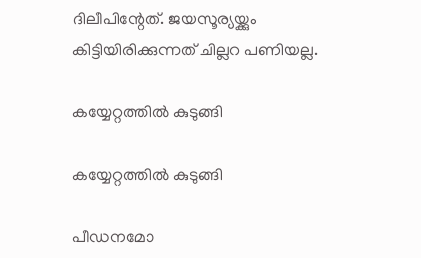ദിലീപിന്റേത്. ജയസൂര്യയ്ക്കും കിട്ടിയിരിക്കുന്നത് ചില്ലറ പണിയല്ല.

കയ്യേറ്റത്തിൽ കുടുങ്ങി

കയ്യേറ്റത്തിൽ കുടുങ്ങി

പീഡനമോ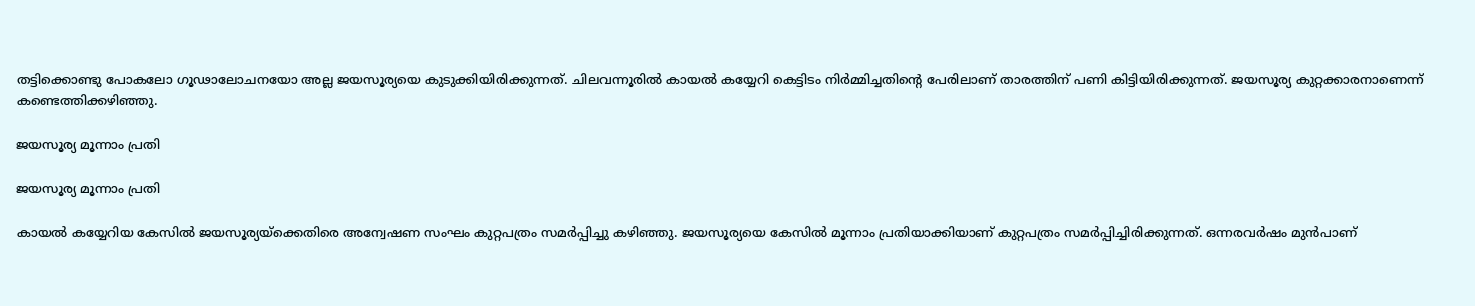തട്ടിക്കൊണ്ടു പോകലോ ഗൂഢാലോചനയോ അല്ല ജയസൂര്യയെ കുടുക്കിയിരിക്കുന്നത്. ചിലവന്നൂരില്‍ കായല്‍ കയ്യേറി കെട്ടിടം നിര്‍മ്മിച്ചതിന്റെ പേരിലാണ് താരത്തിന് പണി കിട്ടിയിരിക്കുന്നത്. ജയസൂര്യ കുറ്റക്കാരനാണെന്ന് കണ്ടെത്തിക്കഴിഞ്ഞു.

ജയസൂര്യ മൂന്നാം പ്രതി

ജയസൂര്യ മൂന്നാം പ്രതി

കായല്‍ കയ്യേറിയ കേസില്‍ ജയസൂര്യയ്‌ക്കെതിരെ അന്വേഷണ സംഘം കുറ്റപത്രം സമര്‍പ്പിച്ചു കഴിഞ്ഞു. ജയസൂര്യയെ കേസില്‍ മൂന്നാം പ്രതിയാക്കിയാണ് കുറ്റപത്രം സമര്‍പ്പിച്ചിരിക്കുന്നത്. ഒന്നരവര്‍ഷം മുന്‍പാണ്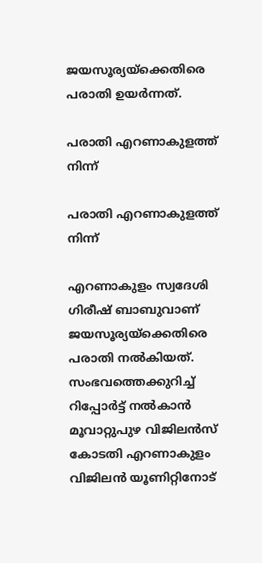ജയസൂര്യയ്‌ക്കെതിരെ പരാതി ഉയര്‍ന്നത്.

പരാതി എറണാകുളത്ത് നിന്ന്

പരാതി എറണാകുളത്ത് നിന്ന്

എറണാകുളം സ്വദേശി ഗിരീഷ് ബാബുവാണ് ജയസൂര്യയ്‌ക്കെതിരെ പരാതി നല്‍കിയത്. സംഭവത്തെക്കുറിച്ച് റിപ്പോര്‍ട്ട് നല്‍കാന്‍ മൂവാറ്റുപുഴ വിജിലന്‍സ് കോടതി എറണാകുളം വിജിലന്‍ യൂണിറ്റിനോട്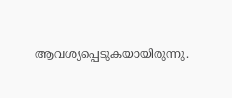ആവശ്യപ്പെടുകയായിരുന്നു.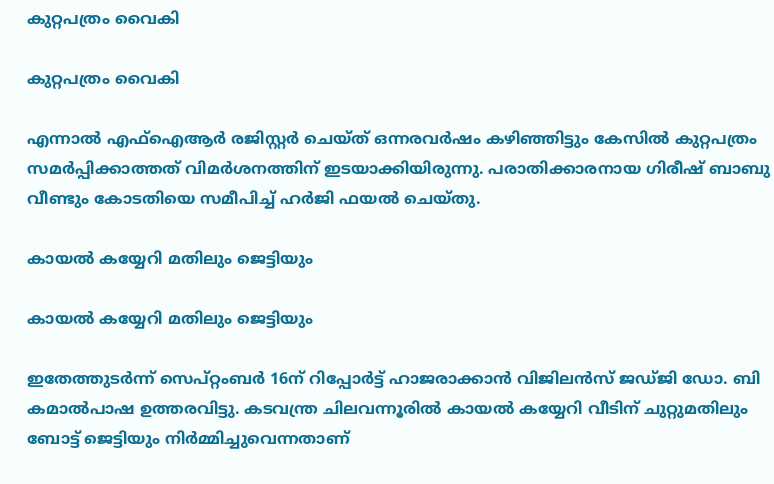കുറ്റപത്രം വൈകി

കുറ്റപത്രം വൈകി

എന്നാല്‍ എഫ്‌ഐആര്‍ രജിസ്റ്റര്‍ ചെയ്ത് ഒന്നരവര്‍ഷം കഴിഞ്ഞിട്ടും കേസില്‍ കുറ്റപത്രം സമര്‍പ്പിക്കാത്തത് വിമര്‍ശനത്തിന് ഇടയാക്കിയിരുന്നു. പരാതിക്കാരനായ ഗിരീഷ് ബാബു വീണ്ടും കോടതിയെ സമീപിച്ച് ഹര്‍ജി ഫയല്‍ ചെയ്തു.

കായൽ കയ്യേറി മതിലും ജെട്ടിയും

കായൽ കയ്യേറി മതിലും ജെട്ടിയും

ഇതേത്തുടര്‍ന്ന് സെപ്റ്റംബര്‍ 16ന് റിപ്പോര്‍ട്ട് ഹാജരാക്കാന്‍ വിജിലന്‍സ് ജഡ്ജി ഡോ. ബി കമാല്‍പാഷ ഉത്തരവിട്ടു. കടവന്ത്ര ചിലവന്നൂരില്‍ കായല്‍ കയ്യേറി വീടിന് ചുറ്റുമതിലും ബോട്ട് ജെട്ടിയും നിര്‍മ്മിച്ചുവെന്നതാണ്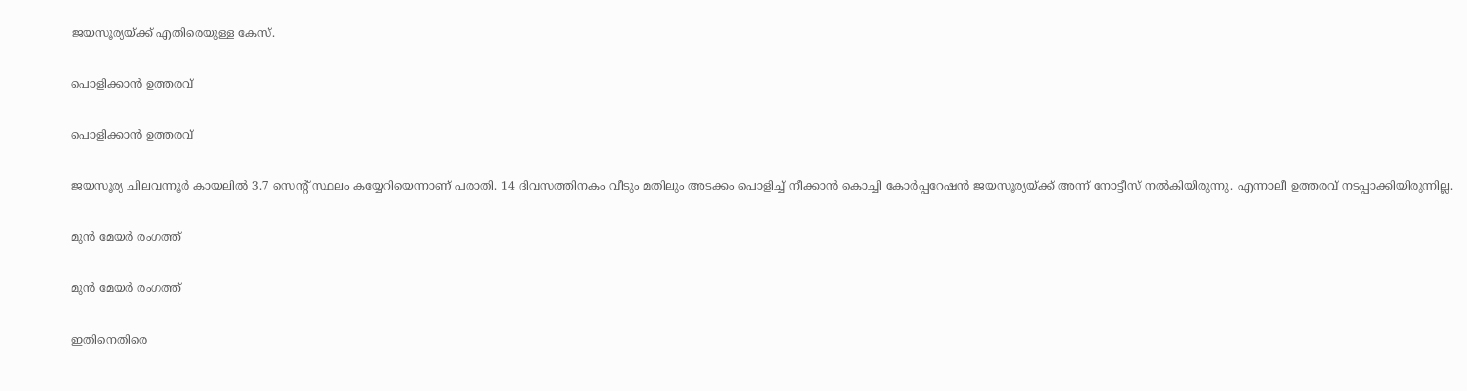ജയസൂര്യയ്ക്ക് എതിരെയുള്ള കേസ്.

പൊളിക്കാൻ ഉത്തരവ്

പൊളിക്കാൻ ഉത്തരവ്

ജയസൂര്യ ചിലവന്നൂര്‍ കായലില്‍ 3.7 സെന്റ് സ്ഥലം കയ്യേറിയെന്നാണ് പരാതി. 14 ദിവസത്തിനകം വീടും മതിലും അടക്കം പൊളിച്ച് നീക്കാന്‍ കൊച്ചി കോര്‍പ്പറേഷന്‍ ജയസൂര്യയ്ക്ക് അന്ന് നോട്ടീസ് നല്‍കിയിരുന്നു. എന്നാലീ ഉത്തരവ് നടപ്പാക്കിയിരുന്നില്ല.

മുൻ മേയർ രംഗത്ത്

മുൻ മേയർ രംഗത്ത്

ഇതിനെതിരെ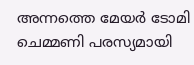അന്നത്തെ മേയര്‍ ടോമി ചെമ്മണി പരസ്യമായി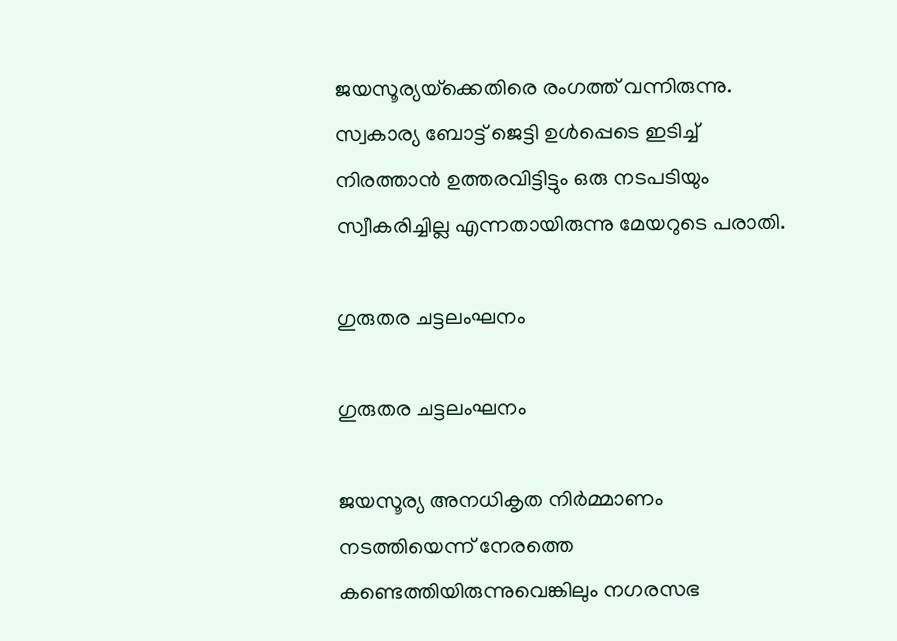ജയസൂര്യയ്‌ക്കെതിരെ രംഗത്ത് വന്നിരുന്നു. സ്വകാര്യ ബോട്ട് ജെട്ടി ഉള്‍പ്പെടെ ഇടിച്ച് നിരത്താന്‍ ഉത്തരവിട്ടിട്ടും ഒരു നടപടിയും സ്വീകരിച്ചില്ല എന്നതായിരുന്നു മേയറുടെ പരാതി.

ഗുരുതര ചട്ടലംഘനം

ഗുരുതര ചട്ടലംഘനം

ജയസൂര്യ അനധികൃത നിര്‍മ്മാണം നടത്തിയെന്ന് നേരത്തെ കണ്ടെത്തിയിരുന്നുവെങ്കിലും നഗരസഭ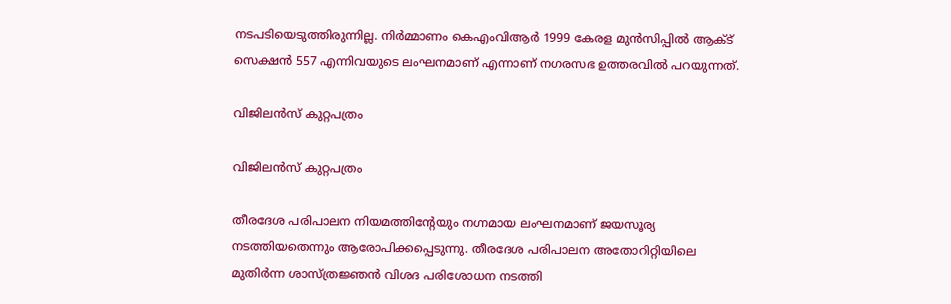നടപടിയെടുത്തിരുന്നില്ല. നിര്‍മ്മാണം കെഎംവിആര്‍ 1999 കേരള മുന്‍സിപ്പില്‍ ആക്ട് സെക്ഷന്‍ 557 എന്നിവയുടെ ലംഘനമാണ് എന്നാണ് നഗരസഭ ഉത്തരവില്‍ പറയുന്നത്.

വിജിലന്‍സ് കുറ്റപത്രം

വിജിലന്‍സ് കുറ്റപത്രം

തീരദേശ പരിപാലന നിയമത്തിന്റേയും നഗ്നമായ ലംഘനമാണ് ജയസൂര്യ നടത്തിയതെന്നും ആരോപിക്കപ്പെടുന്നു. തീരദേശ പരിപാലന അതോറിറ്റിയിലെ മുതിര്‍ന്ന ശാസ്ത്രജ്ഞന്‍ വിശദ പരിശോധന നടത്തി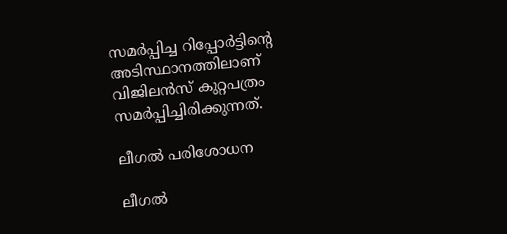സമര്‍പ്പിച്ച റിപ്പോര്‍ട്ടിന്റെ അടിസ്ഥാനത്തിലാണ് വിജിലന്‍സ് കുറ്റപത്രം സമര്‍പ്പിച്ചിരിക്കുന്നത്.

ലീഗല്‍ പരിശോധന

ലീഗല്‍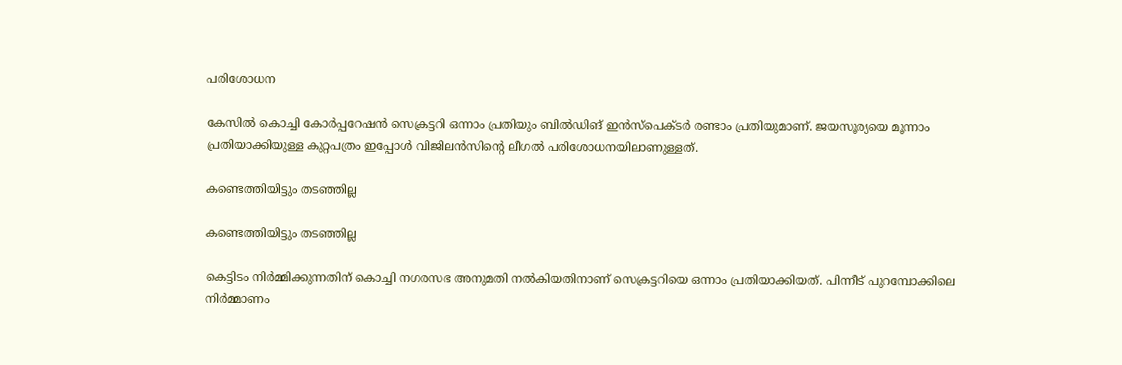പരിശോധന

കേസില്‍ കൊച്ചി കോര്‍പ്പറേഷന്‍ സെക്രട്ടറി ഒന്നാം പ്രതിയും ബില്‍ഡിങ് ഇന്‍സ്‌പെക്ടര്‍ രണ്ടാം പ്രതിയുമാണ്. ജയസൂര്യയെ മൂന്നാം പ്രതിയാക്കിയുള്ള കുറ്റപത്രം ഇപ്പോള്‍ വിജിലന്‍സിന്റെ ലീഗല്‍ പരിശോധനയിലാണുള്ളത്.

കണ്ടെത്തിയിട്ടും തടഞ്ഞില്ല

കണ്ടെത്തിയിട്ടും തടഞ്ഞില്ല

കെട്ടിടം നിര്‍മ്മിക്കുന്നതിന് കൊച്ചി നഗരസഭ അനുമതി നല്‍കിയതിനാണ് സെക്രട്ടറിയെ ഒന്നാം പ്രതിയാക്കിയത്. പിന്നീട് പുറമ്പോക്കിലെ നിര്‍മ്മാണം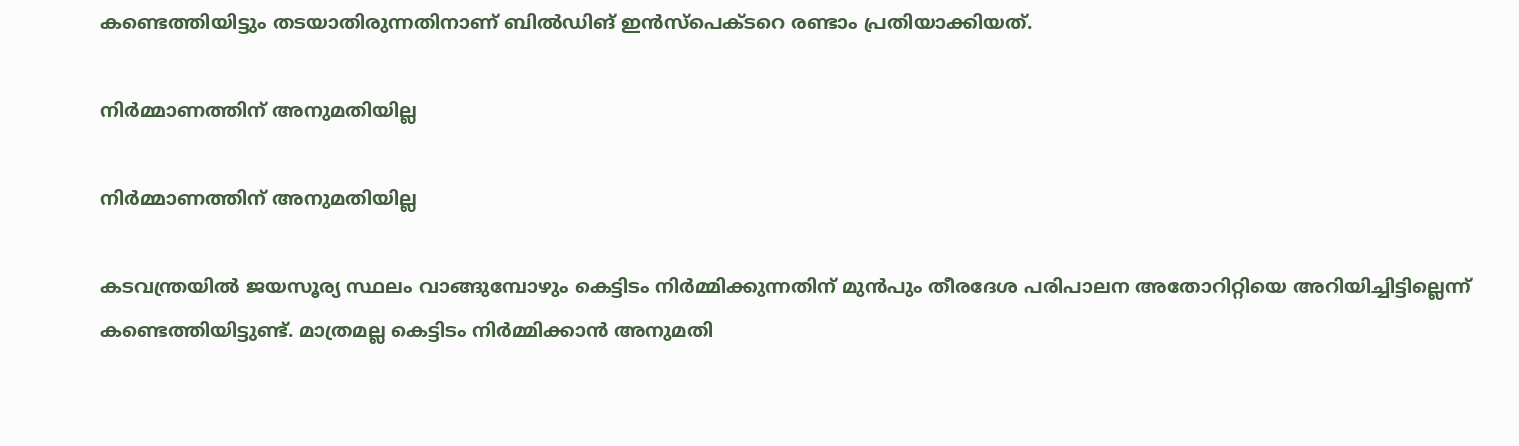കണ്ടെത്തിയിട്ടും തടയാതിരുന്നതിനാണ് ബില്‍ഡിങ് ഇന്‍സ്‌പെക്ടറെ രണ്ടാം പ്രതിയാക്കിയത്.

നിർമ്മാണത്തിന് അനുമതിയില്ല

നിർമ്മാണത്തിന് അനുമതിയില്ല

കടവന്ത്രയില്‍ ജയസൂര്യ സ്ഥലം വാങ്ങുമ്പോഴും കെട്ടിടം നിര്‍മ്മിക്കുന്നതിന് മുന്‍പും തീരദേശ പരിപാലന അതോറിറ്റിയെ അറിയിച്ചിട്ടില്ലെന്ന് കണ്ടെത്തിയിട്ടുണ്ട്. മാത്രമല്ല കെട്ടിടം നിര്‍മ്മിക്കാന്‍ അനുമതി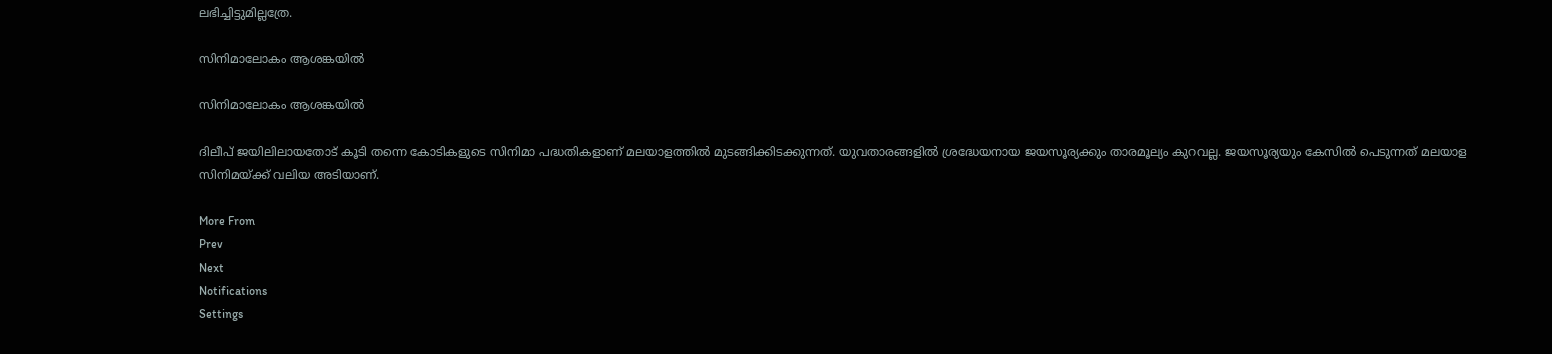ലഭിച്ചിട്ടുമില്ലത്രേ.

സിനിമാലോകം ആശങ്കയിൽ

സിനിമാലോകം ആശങ്കയിൽ

ദിലീപ് ജയിലിലായതോട് കൂടി തന്നെ കോടികളുടെ സിനിമാ പദ്ധതികളാണ് മലയാളത്തില്‍ മുടങ്ങിക്കിടക്കുന്നത്. യുവതാരങ്ങളില്‍ ശ്രദ്ധേയനായ ജയസൂര്യക്കും താരമൂല്യം കുറവല്ല. ജയസൂര്യയും കേസില്‍ പെടുന്നത് മലയാള സിനിമയ്ക്ക് വലിയ അടിയാണ്.

More From
Prev
Next
Notifications
Settings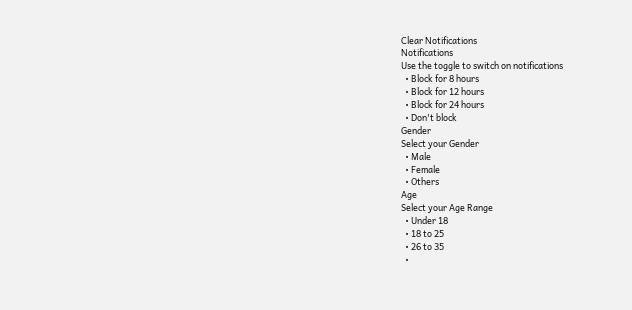Clear Notifications
Notifications
Use the toggle to switch on notifications
  • Block for 8 hours
  • Block for 12 hours
  • Block for 24 hours
  • Don't block
Gender
Select your Gender
  • Male
  • Female
  • Others
Age
Select your Age Range
  • Under 18
  • 18 to 25
  • 26 to 35
  •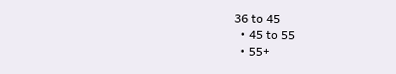36 to 45
  • 45 to 55
  • 55+